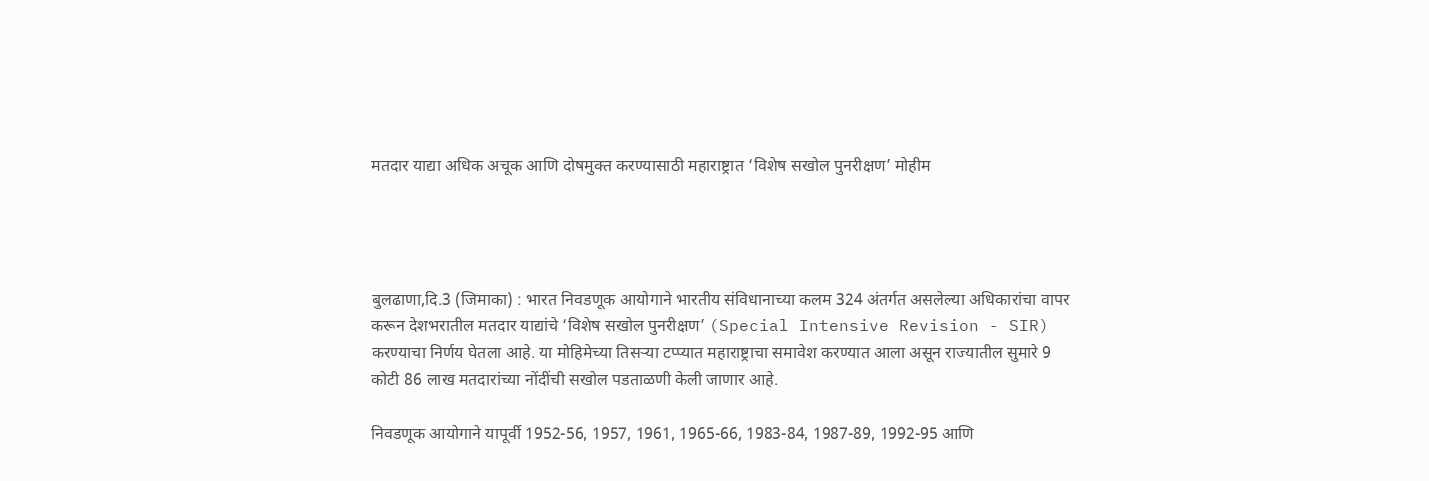मतदार याद्या अधिक अचूक आणि दोषमुक्त करण्यासाठी महाराष्ट्रात ‘विशेष सखोल पुनरीक्षण’ मोहीम




बुलढाणा,दि.3 (जिमाका) : भारत निवडणूक आयोगाने भारतीय संविधानाच्या कलम 324 अंतर्गत असलेल्या अधिकारांचा वापर करून देशभरातील मतदार याद्यांचे ‘विशेष सखोल पुनरीक्षण’ (Special Intensive Revision - SIR) करण्याचा निर्णय घेतला आहे. या मोहिमेच्या तिसऱ्या टप्प्यात महाराष्ट्राचा समावेश करण्यात आला असून राज्यातील सुमारे 9 कोटी 86 लाख मतदारांच्या नोंदींची सखोल पडताळणी केली जाणार आहे.

निवडणूक आयोगाने यापूर्वी 1952-56, 1957, 1961, 1965-66, 1983-84, 1987-89, 1992-95 आणि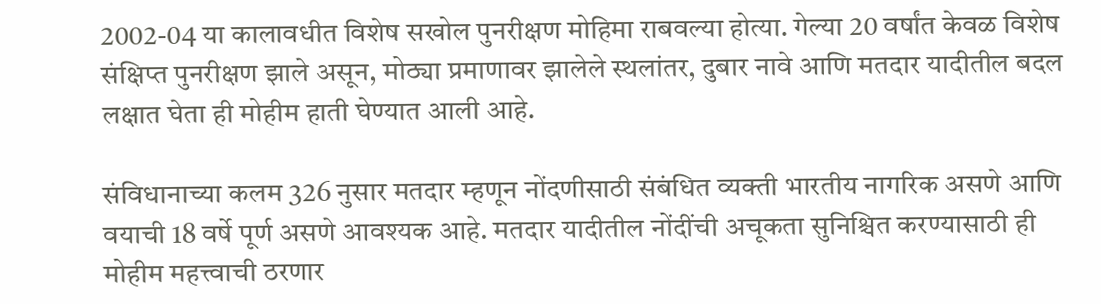2002-04 या कालावधीत विशेष सखोल पुनरीक्षण मोहिमा राबवल्या होत्या. गेल्या 20 वर्षांत केवळ विशेष संक्षिप्त पुनरीक्षण झाले असून, मोठ्या प्रमाणावर झालेले स्थलांतर, दुबार नावे आणि मतदार यादीतील बदल लक्षात घेता ही मोहीम हाती घेण्यात आली आहे.

संविधानाच्या कलम 326 नुसार मतदार म्हणून नोंदणीसाठी संबंधित व्यक्ती भारतीय नागरिक असणे आणि वयाची 18 वर्षे पूर्ण असणे आवश्यक आहे. मतदार यादीतील नोंदींची अचूकता सुनिश्चित करण्यासाठी ही मोहीम महत्त्वाची ठरणार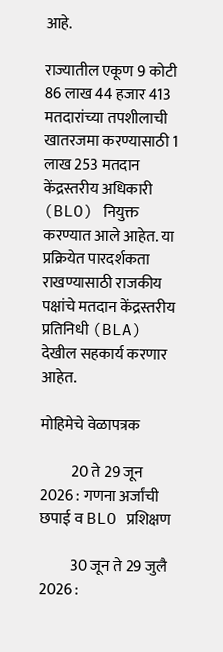आहे.

राज्यातील एकूण 9 कोटी 86 लाख 44 हजार 413 मतदारांच्या तपशीलाची खातरजमा करण्यासाठी 1 लाख 253 मतदान केंद्रस्तरीय अधिकारी (BLO) नियुक्त करण्यात आले आहेत. या प्रक्रियेत पारदर्शकता राखण्यासाठी राजकीय पक्षांचे मतदान केंद्रस्तरीय प्रतिनिधी (BLA) देखील सहकार्य करणार आहेत.

मोहिमेचे वेळापत्रक

          20 ते 29 जून 2026 : गणना अर्जांची छपाई व BLO प्रशिक्षण

          30 जून ते 29 जुलै 2026 :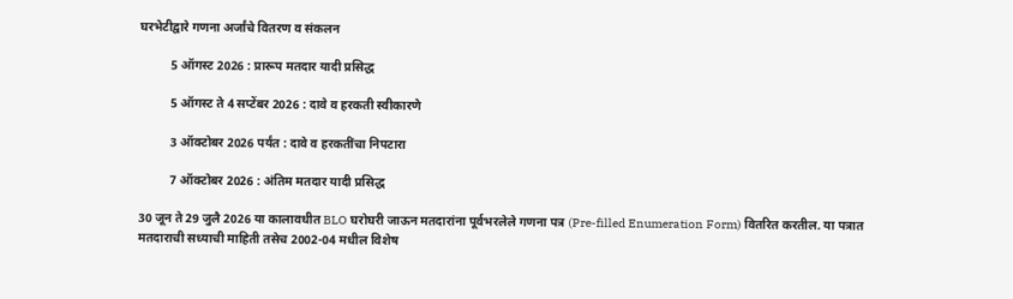घरभेटीद्वारे गणना अर्जांचे वितरण व संकलन

          5 ऑगस्ट 2026 : प्रारूप मतदार यादी प्रसिद्ध

          5 ऑगस्ट ते 4 सप्टेंबर 2026 : दावे व हरकती स्वीकारणे

          3 ऑक्टोबर 2026 पर्यंत : दावे व हरकतींचा निपटारा

          7 ऑक्टोबर 2026 : अंतिम मतदार यादी प्रसिद्ध

30 जून ते 29 जुलै 2026 या कालावधीत BLO घरोघरी जाऊन मतदारांना पूर्वभरलेले गणना पत्र (Pre-filled Enumeration Form) वितरित करतील. या पत्रात मतदाराची सध्याची माहिती तसेच 2002-04 मधील विशेष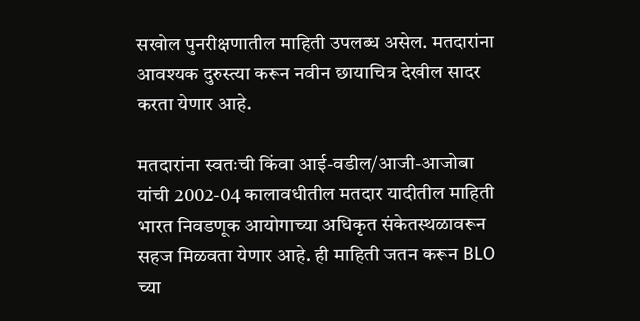सखोल पुनरीक्षणातील माहिती उपलब्ध असेल. मतदारांना आवश्यक दुरुस्त्या करून नवीन छायाचित्र देखील सादर करता येणार आहे.

मतदारांना स्वतःची किंवा आई-वडील/आजी-आजोबा यांची 2002-04 कालावधीतील मतदार यादीतील माहिती भारत निवडणूक आयोगाच्या अधिकृत संकेतस्थळावरून सहज मिळवता येणार आहे. ही माहिती जतन करून BLO च्या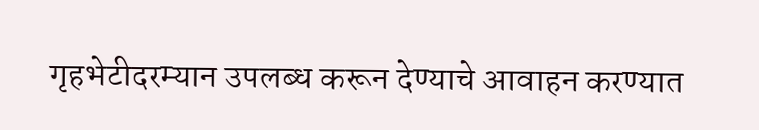गृहभेटीदरम्यान उपलब्ध करून देण्याचे आवाहन करण्यात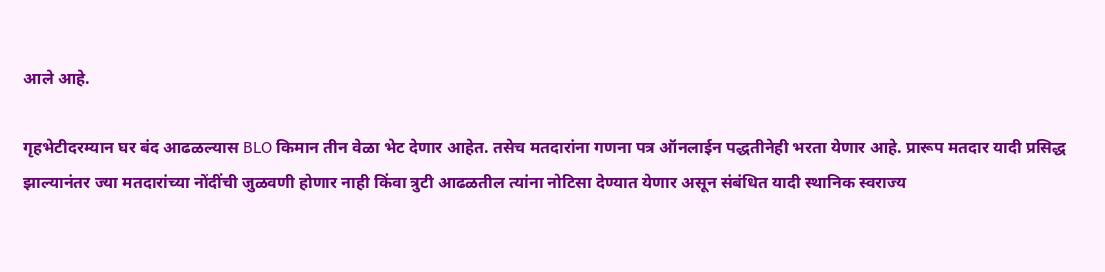आले आहे.

गृहभेटीदरम्यान घर बंद आढळल्यास BLO किमान तीन वेळा भेट देणार आहेत. तसेच मतदारांना गणना पत्र ऑनलाईन पद्धतीनेही भरता येणार आहे. प्रारूप मतदार यादी प्रसिद्ध झाल्यानंतर ज्या मतदारांच्या नोंदींची जुळवणी होणार नाही किंवा त्रुटी आढळतील त्यांना नोटिसा देण्यात येणार असून संबंधित यादी स्थानिक स्वराज्य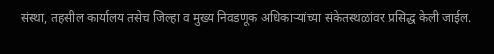संस्था, तहसील कार्यालय तसेच जिल्हा व मुख्य निवडणूक अधिकाऱ्यांच्या संकेतस्थळांवर प्रसिद्ध केली जाईल.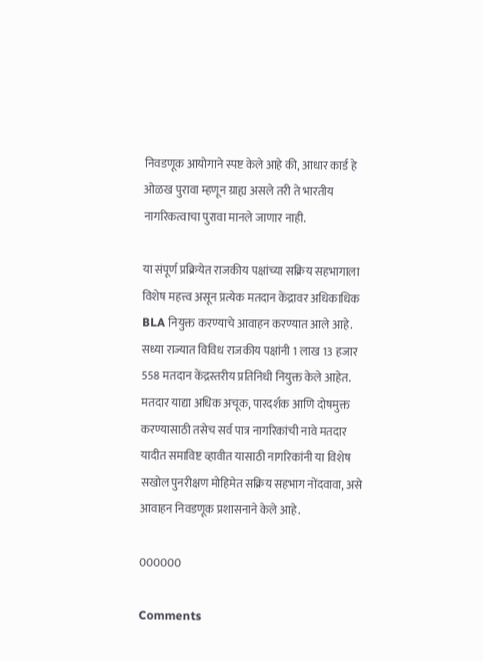निवडणूक आयोगाने स्पष्ट केले आहे की, आधार कार्ड हे ओळख पुरावा म्हणून ग्राह्य असले तरी ते भारतीय नागरिकत्वाचा पुरावा मानले जाणार नाही.

या संपूर्ण प्रक्रियेत राजकीय पक्षांच्या सक्रिय सहभागाला विशेष महत्त्व असून प्रत्येक मतदान केंद्रावर अधिकाधिक BLA नियुक्त करण्याचे आवाहन करण्यात आले आहे. सध्या राज्यात विविध राजकीय पक्षांनी 1 लाख 13 हजार 558 मतदान केंद्रस्तरीय प्रतिनिधी नियुक्त केले आहेत. मतदार याद्या अधिक अचूक, पारदर्शक आणि दोषमुक्त करण्यासाठी तसेच सर्व पात्र नागरिकांची नावे मतदार यादीत समाविष्ट व्हावीत यासाठी नागरिकांनी या विशेष सखोल पुनरीक्षण मोहिमेत सक्रिय सहभाग नोंदवावा, असे आवाहन निवडणूक प्रशासनाने केले आहे.

000000

Comments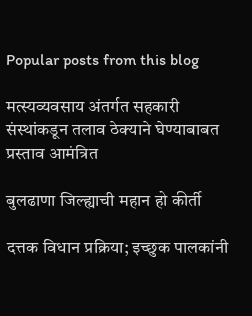Popular posts from this blog

मत्स्यव्यवसाय अंतर्गत सहकारी संस्थांकडून तलाव ठेक्याने घेण्याबाबत प्रस्ताव आमंत्रित

बुलढाणा जिल्ह्याची महान हो कीर्ती

दत्तक विधान प्रक्रिया; इच्छुक पालकांनी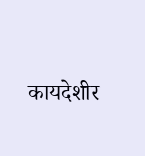कायदेशीर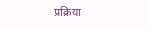प्रक्रिया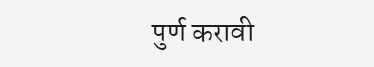पुर्ण करावी